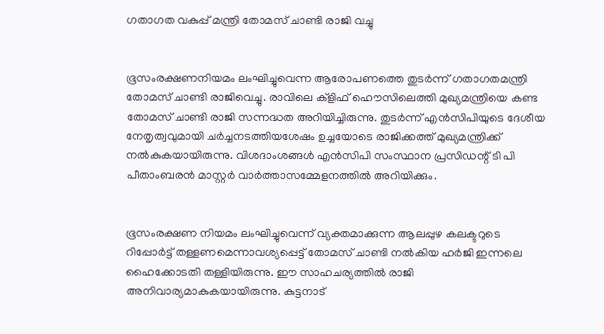ഗതാഗത വകുപ്പ് മന്ത്രി തോമസ് ചാണ്ടി രാജി വച്ചു


ഭൂസംരക്ഷണനിയമം ലംഘിച്ചുവെന്ന ആരോപണത്തെ തുടര്‍ന്ന് ഗതാഗതമന്ത്രി തോമസ് ചാണ്ടി രാജിവെച്ചു. രാവിലെ ക്ളിഫ് ഹൌസിലെത്തി മുഖ്യമന്ത്രിയെ കണ്ട തോമസ് ചാണ്ടി രാജി സന്നദ്ധത അറിയിച്ചിരുന്നു. തുടര്‍ന്ന് എന്‍സിപിയുടെ ദേശീയ നേതൃത്വവുമായി ചര്‍ച്ചനടത്തിയശേഷം ഉച്ചയോടെ രാജിക്കത്ത് മുഖ്യമന്ത്രിക്ക് നല്‍കുകയായിരുന്നു. വിശദാംശങ്ങള്‍ എന്‍സിപി സംസ്ഥാന പ്രസിഡന്റ് ടി പി പീതാംബരന്‍ മാസ്റ്റര്‍ വാര്‍ത്താസമ്മേളനത്തില്‍ അറിയിക്കും.


ഭൂസംരക്ഷണ നിയമം ലംഘിച്ചുവെന്ന് വ്യക്തമാക്കുന്ന ആലപ്പുഴ കലക്ടറുടെ റിപ്പോര്‍ട്ട് തള്ളണമെന്നാവശ്യപ്പെട്ട് തോമസ് ചാണ്ടി നല്‍കിയ ഹര്‍ജി ഇന്നലെ ഹൈക്കോടതി തള്ളിയിരുന്നു. ഈ സാഹചര്യത്തില്‍ രാജി അനിവാര്യമാകുകയായിരുന്നു. കുട്ടനാട്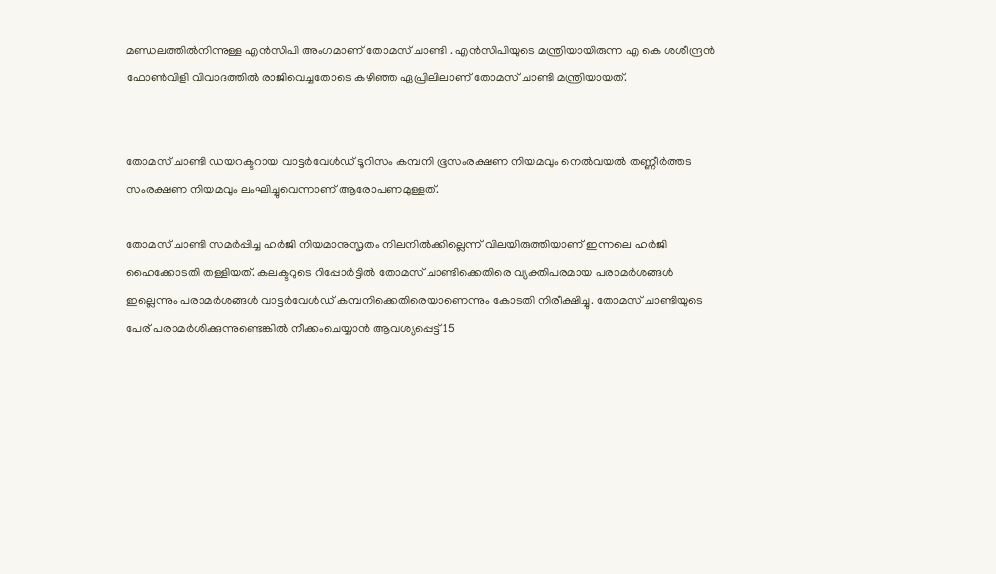മണ്ഡലത്തില്‍നിന്നുള്ള എന്‍സിപി അംഗമാണ് തോമസ് ചാണ്ടി . എന്‍സിപിയുടെ മന്ത്രിയായിരുന്ന എ കെ ശശീന്ദ്രന്‍ ഫോണ്‍വിളി വിവാദത്തില്‍ രാജിവെച്ചതോടെ കഴിഞ്ഞ ഏപ്രിലിലാണ് തോമസ് ചാണ്ടി മന്ത്രിയായത്.


തോമസ് ചാണ്ടി ഡയറക്ടറായ വാട്ടര്‍വേള്‍ഡ് ടൂറിസം കമ്പനി ഭൂസംരക്ഷണ നിയമവും നെല്‍വയല്‍ തണ്ണീര്‍ത്തട സംരക്ഷണ നിയമവും ലംഘിച്ചുവെന്നാണ് ആരോപണമുള്ളത്.

തോമസ് ചാണ്ടി സമര്‍പ്പിച്ച ഹര്‍ജി നിയമാനുസൃതം നിലനില്‍ക്കില്ലെന്ന് വിലയിരുത്തിയാണ് ഇന്നലെ ഹര്‍ജി ഹൈക്കോടതി തള്ളിയത്. കലക്ടറുടെ റിപ്പോര്‍ട്ടില്‍ തോമസ് ചാണ്ടിക്കെതിരെ വ്യക്തിപരമായ പരാമര്‍ശങ്ങള്‍ ഇല്ലെന്നും പരാമര്‍ശങ്ങള്‍ വാട്ടര്‍വേള്‍ഡ് കമ്പനിക്കെതിരെയാണെന്നും കോടതി നിരീക്ഷിച്ചു. തോമസ് ചാണ്ടിയുടെ പേര് പരാമര്‍ശിക്കുന്നുണ്ടെങ്കില്‍ നീക്കംചെയ്യാന്‍ ആവശ്യപ്പെട്ട് 15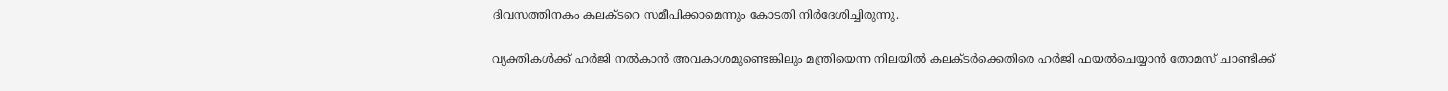ദിവസത്തിനകം കലക്ടറെ സമീപിക്കാമെന്നും കോടതി നിര്‍ദേശിച്ചിരുന്നു.

വ്യക്തികള്‍ക്ക് ഹര്‍ജി നല്‍കാന്‍ അവകാശമുണ്ടെങ്കിലും മന്ത്രിയെന്ന നിലയില്‍ കലക്ടര്‍ക്കെതിരെ ഹര്‍ജി ഫയല്‍ചെയ്യാന്‍ തോമസ് ചാണ്ടിക്ക്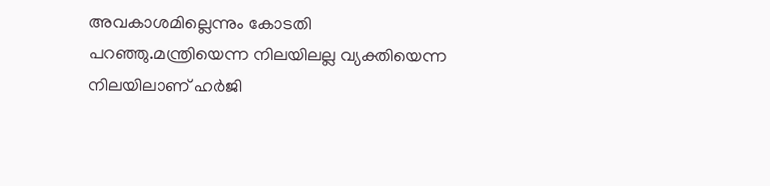അവകാശമില്ലെന്നും കോടതി പറഞ്ഞു.മന്ത്രിയെന്ന നിലയിലല്ല വ്യക്തിയെന്ന നിലയിലാണ് ഹര്‍ജി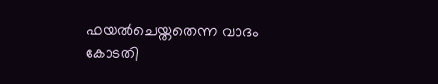ഫയല്‍ചെയ്തതെന്ന വാദം കോടതി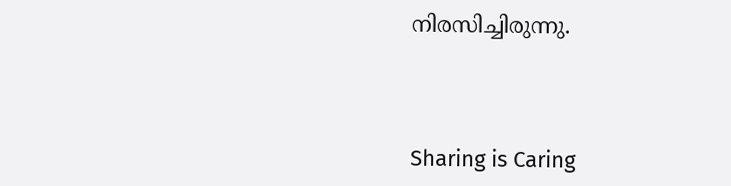നിരസിച്ചിരുന്നു.



Sharing is Caring